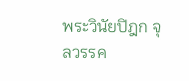พระวินัยปิฎก จุลวรรค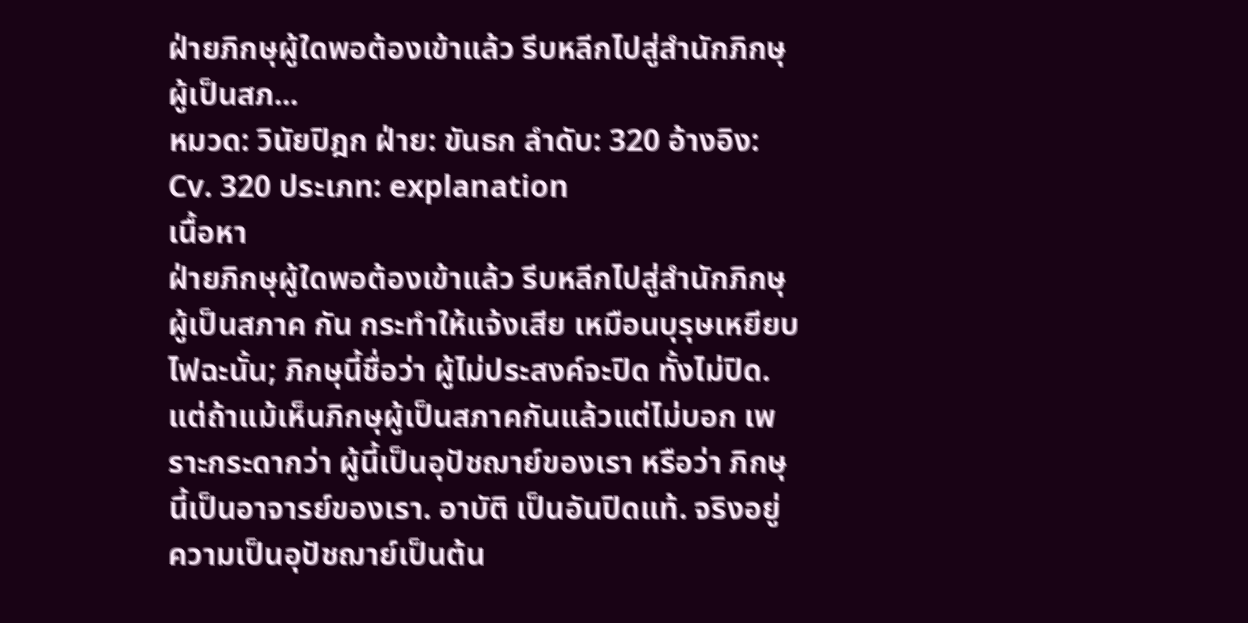ฝ่ายภิกษุผู้ใดพอต้องเข้าแล้ว รีบหลีกไปสู่สำนักภิกษุผู้เป็นสภ...
หมวด: วินัยปิฎก ฝ่าย: ขันธก ลำดับ: 320 อ้างอิง: Cv. 320 ประเภท: explanation
เนื้อหา
ฝ่ายภิกษุผู้ใดพอต้องเข้าแล้ว รีบหลีกไปสู่สำนักภิกษุผู้เป็นสภาค กัน กระทำให้แจ้งเสีย เหมือนบุรุษเหยียบไฟฉะนั้น; ภิกษุนี้ชื่อว่า ผู้ไม่ประสงค์จะปิด ทั้งไม่ปิด. แต่ถ้าแม้เห็นภิกษุผู้เป็นสภาคกันแล้วแต่ไม่บอก เพราะกระดากว่า ผู้นี้เป็นอุปัชฌาย์ของเรา หรือว่า ภิกษุนี้เป็นอาจารย์ของเรา. อาบัติ เป็นอันปิดแท้. จริงอยู่ ความเป็นอุปัชฌาย์เป็นต้น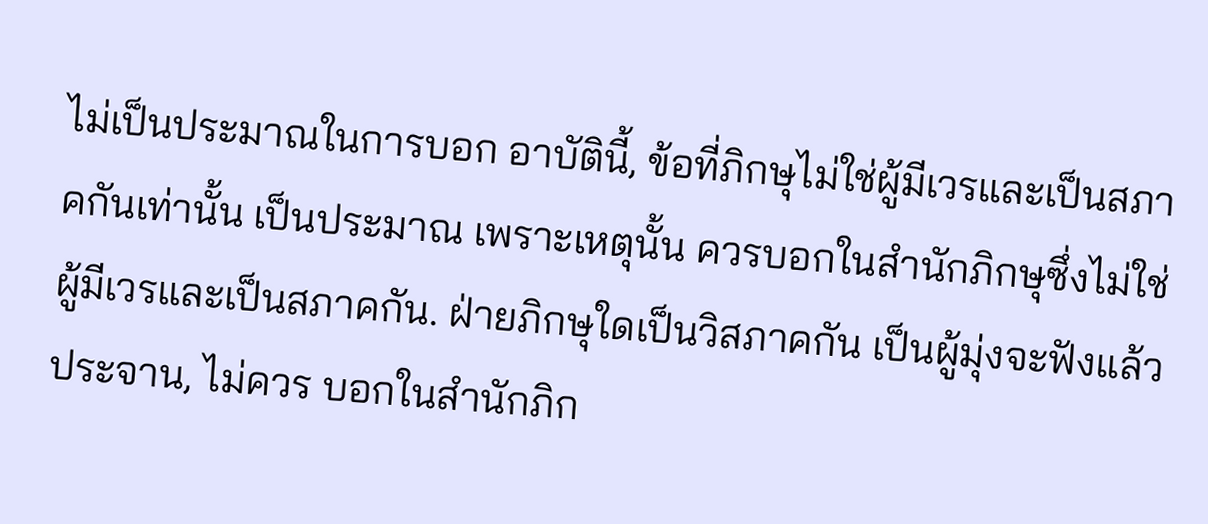ไม่เป็นประมาณในการบอก อาบัตินี้, ข้อที่ภิกษุไม่ใช่ผู้มีเวรและเป็นสภาคกันเท่านั้น เป็นประมาณ เพราะเหตุนั้น ควรบอกในสำนักภิกษุซึ่งไม่ใช่ผู้มีเวรและเป็นสภาคกัน. ฝ่ายภิกษุใดเป็นวิสภาคกัน เป็นผู้มุ่งจะฟังแล้วประจาน, ไม่ควร บอกในสำนักภิก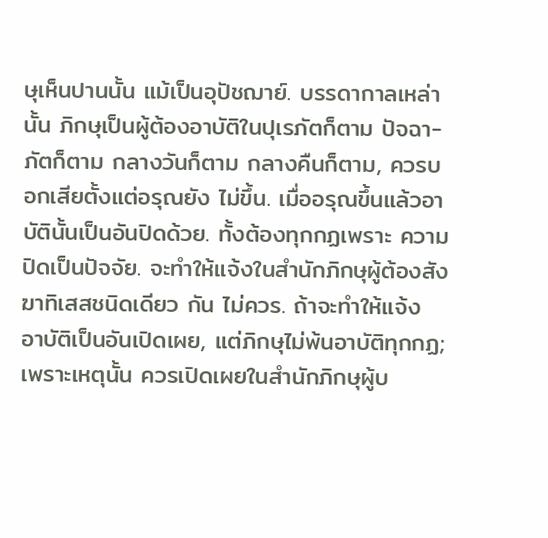ษุเห็นปานนั้น แม้เป็นอุปัชฌาย์. บรรดากาลเหล่านั้น ภิกษุเป็นผู้ต้องอาบัติในปุเรภัตก็ตาม ปัจฉา- ภัตก็ตาม กลางวันก็ตาม กลางคืนก็ตาม, ควรบอกเสียตั้งแต่อรุณยัง ไม่ขึ้น. เมื่ออรุณขึ้นแล้วอาบัตินั้นเป็นอันปิดด้วย. ทั้งต้องทุกกฏเพราะ ความปิดเป็นปัจจัย. จะทำให้แจ้งในสำนักภิกษุผู้ต้องสังฆาทิเสสชนิดเดียว กัน ไม่ควร. ถ้าจะทำให้แจ้ง อาบัติเป็นอันเปิดเผย, แต่ภิกษุไม่พ้นอาบัติทุกกฏ; เพราะเหตุนั้น ควรเปิดเผยในสำนักภิกษุผู้บ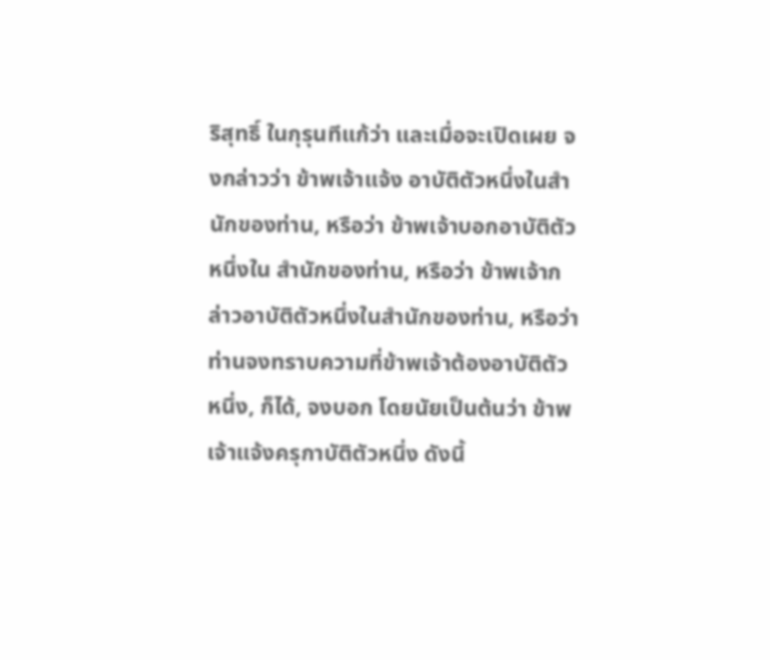ริสุทธิ์ ในกุรุนทีแก้ว่า และเมื่อจะเปิดเผย จงกล่าวว่า ข้าพเจ้าแจ้ง อาบัติตัวหนึ่งในสำนักของท่าน, หรือว่า ข้าพเจ้าบอกอาบัติตัวหนึ่งใน สำนักของท่าน, หรือว่า ข้าพเจ้ากล่าวอาบัติตัวหนึ่งในสำนักของท่าน, หรือว่า ท่านจงทราบความที่ข้าพเจ้าต้องอาบัติตัวหนึ่ง, ก็ได้, จงบอก โดยนัยเป็นต้นว่า ข้าพเจ้าแจ้งครุกาบัติตัวหนึ่ง ดังนี้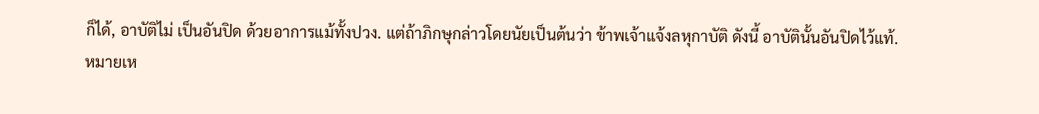ก็ได้, อาบัติไม่ เป็นอันปิด ด้วยอาการแม้ทั้งปวง. แต่ถ้าภิกษุกล่าวโดยนัยเป็นต้นว่า ข้าพเจ้าแจ้งลหุกาบัติ ดังนี้ อาบัตินั้นอันปิดไว้แท้.
หมายเห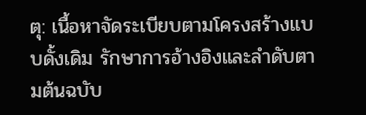ตุ: เนื้อหาจัดระเบียบตามโครงสร้างแบบดั้งเดิม รักษาการอ้างอิงและลำดับตามต้นฉบับ